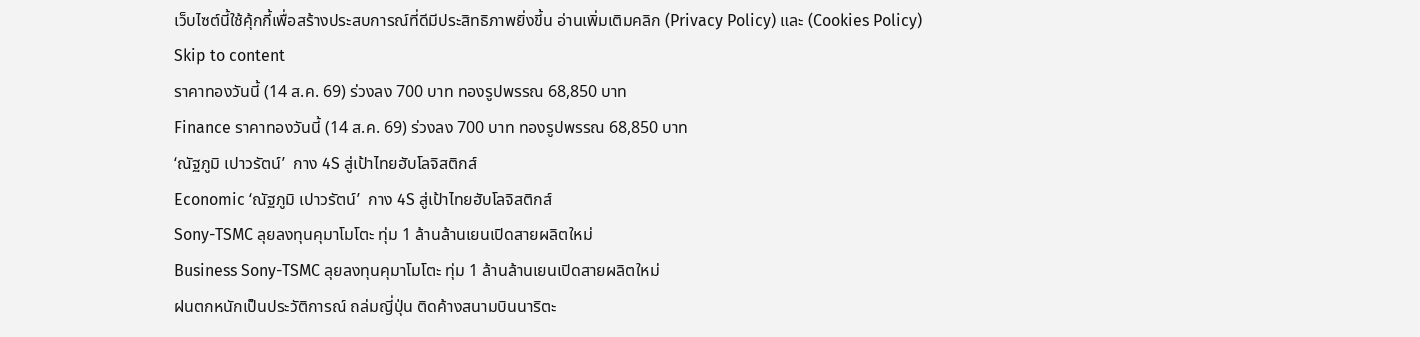เว็บไซต์นี้ใช้คุ้กกี้เพื่อสร้างประสบการณ์ที่ดีมีประสิทธิภาพยิ่งขี้น อ่านเพิ่มเติมคลิก (Privacy Policy) และ (Cookies Policy)
Skip to content
ราคาทองวันนี้ (14 ส.ค. 69) ร่วงลง 700 บาท ทองรูปพรรณ 68,850 บาท
Finance ราคาทองวันนี้ (14 ส.ค. 69) ร่วงลง 700 บาท ทองรูปพรรณ 68,850 บาท
‘ณัฐภูมิ เปาวรัตน์’  กาง 4S สู่เป้าไทยฮับโลจิสติกส์
Economic ‘ณัฐภูมิ เปาวรัตน์’  กาง 4S สู่เป้าไทยฮับโลจิสติกส์
Sony-TSMC ลุยลงทุนคุมาโมโตะ ทุ่ม 1 ล้านล้านเยนเปิดสายผลิตใหม่
Business Sony-TSMC ลุยลงทุนคุมาโมโตะ ทุ่ม 1 ล้านล้านเยนเปิดสายผลิตใหม่
ฝนตกหนักเป็นประวัติการณ์ ถล่มญี่ปุ่น ติดค้างสนามบินนาริตะ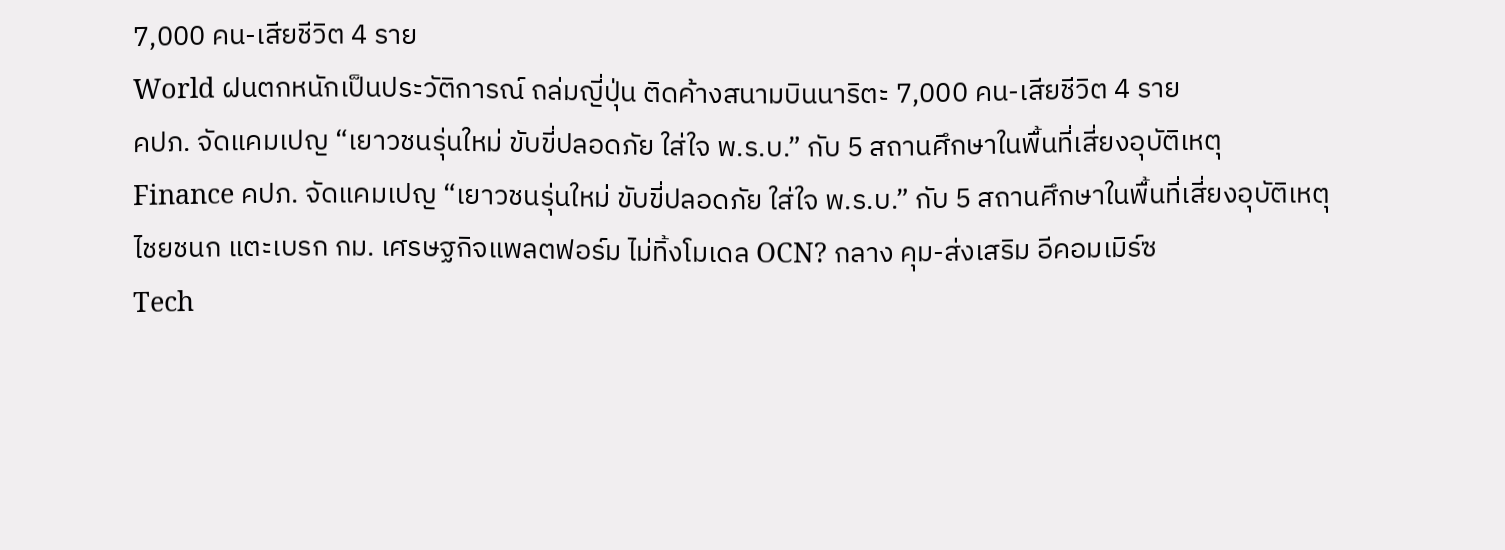7,000 คน-เสียชีวิต 4 ราย
World ฝนตกหนักเป็นประวัติการณ์ ถล่มญี่ปุ่น ติดค้างสนามบินนาริตะ 7,000 คน-เสียชีวิต 4 ราย
คปภ. จัดแคมเปญ “เยาวชนรุ่นใหม่ ขับขี่ปลอดภัย ใส่ใจ พ.ร.บ.” กับ 5 สถานศึกษาในพื้นที่เสี่ยงอุบัติเหตุ
Finance คปภ. จัดแคมเปญ “เยาวชนรุ่นใหม่ ขับขี่ปลอดภัย ใส่ใจ พ.ร.บ.” กับ 5 สถานศึกษาในพื้นที่เสี่ยงอุบัติเหตุ
ไชยชนก แตะเบรก กม. เศรษฐกิจแพลตฟอร์ม ไม่ทิ้งโมเดล OCN? กลาง คุม-ส่งเสริม อีคอมเมิร์ซ
Tech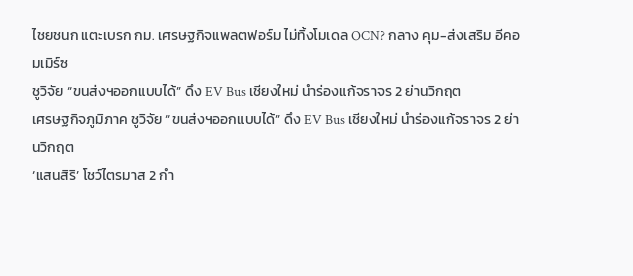ไชยชนก แตะเบรก กม. เศรษฐกิจแพลตฟอร์ม ไม่ทิ้งโมเดล OCN? กลาง คุม-ส่งเสริม อีคอมเมิร์ซ
ชูวิจัย “ขนส่งฯออกแบบได้” ดึง EV Bus เชียงใหม่ นำร่องแก้จราจร 2 ย่านวิกฤต
เศรษฐกิจภูมิภาค ชูวิจัย “ขนส่งฯออกแบบได้” ดึง EV Bus เชียงใหม่ นำร่องแก้จราจร 2 ย่านวิกฤต
‘แสนสิริ’ โชว์ไตรมาส 2 กำ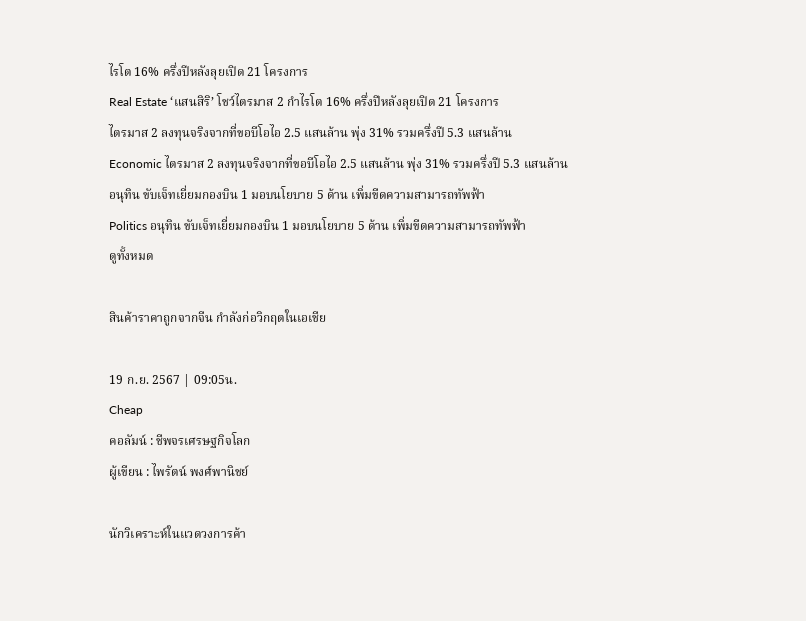ไรโต 16% ครึ่งปีหลังลุยเปิด 21 โครงการ
Real Estate ‘แสนสิริ’ โชว์ไตรมาส 2 กำไรโต 16% ครึ่งปีหลังลุยเปิด 21 โครงการ
ไตรมาส 2 ลงทุนจริงจากที่ขอบีโอไอ 2.5 แสนล้าน พุ่ง 31% รวมครึ่งปี 5.3 แสนล้าน
Economic ไตรมาส 2 ลงทุนจริงจากที่ขอบีโอไอ 2.5 แสนล้าน พุ่ง 31% รวมครึ่งปี 5.3 แสนล้าน
อนุทิน ขับเจ็ทเยี่ยมกองบิน 1 มอบนโยบาย 5 ด้าน เพิ่มขีดความสามารถทัพฟ้า
Politics อนุทิน ขับเจ็ทเยี่ยมกองบิน 1 มอบนโยบาย 5 ด้าน เพิ่มขีดความสามารถทัพฟ้า
ดูทั้งหมด

สินค้าราคาถูกจากจีน กำลังก่อวิกฤตในเอเชีย

19 ก.ย. 2567 | 09:05น.
Cheap
คอลัมน์ : ชีพจรเศรษฐกิจโลก
ผู้เขียน : ไพรัตน์ พงศ์พานิชย์

นักวิเคราะห์ในแวดวงการค้า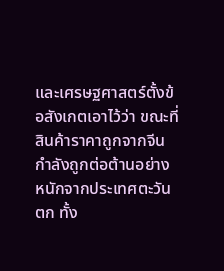และเศรษฐศาสตร์ตั้งข้อสังเกตเอาไว้ว่า ขณะที่สินค้าราคาถูกจากจีนกำลังถูกต่อต้านอย่างหนักจากประเทศตะวันตก ทั้ง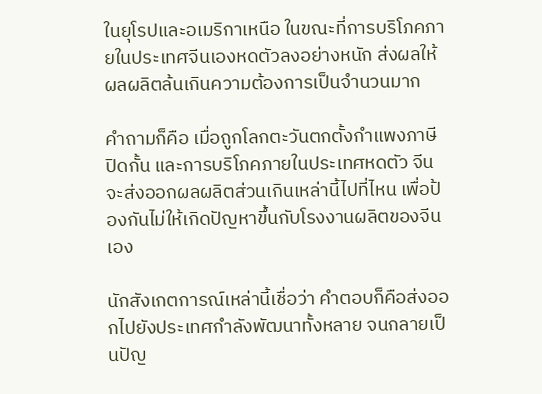ในยุโรปและอเมริกาเหนือ ในขณะที่การบริโภคภายในประเทศจีนเองหดตัวลงอย่างหนัก ส่งผลให้ผลผลิตล้นเกินความต้องการเป็นจำนวนมาก

คำถามก็คือ เมื่อถูกโลกตะวันตกตั้งกำแพงภาษีปิดกั้น และการบริโภคภายในประเทศหดตัว จีนจะส่งออกผลผลิตส่วนเกินเหล่านี้ไปที่ไหน เพื่อป้องกันไม่ให้เกิดปัญหาขึ้นกับโรงงานผลิตของจีนเอง

นักสังเกตการณ์เหล่านี้เชื่อว่า คำตอบก็คือส่งออกไปยังประเทศกำลังพัฒนาทั้งหลาย จนกลายเป็นปัญ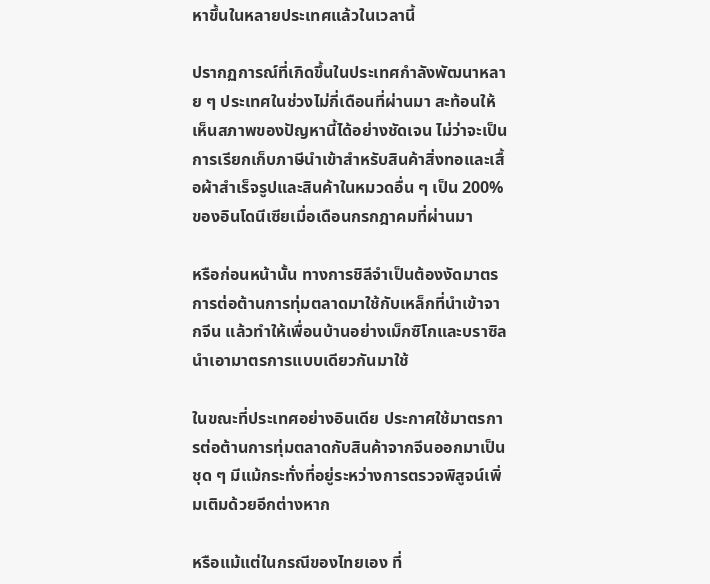หาขึ้นในหลายประเทศแล้วในเวลานี้

ปรากฏการณ์ที่เกิดขึ้นในประเทศกำลังพัฒนาหลาย ๆ ประเทศในช่วงไม่กี่เดือนที่ผ่านมา สะท้อนให้เห็นสภาพของปัญหานี้ได้อย่างชัดเจน ไม่ว่าจะเป็นการเรียกเก็บภาษีนำเข้าสำหรับสินค้าสิ่งทอและเสื้อผ้าสำเร็จรูปและสินค้าในหมวดอื่น ๆ เป็น 200% ของอินโดนีเซียเมื่อเดือนกรกฎาคมที่ผ่านมา

หรือก่อนหน้านั้น ทางการชิลีจำเป็นต้องงัดมาตรการต่อต้านการทุ่มตลาดมาใช้กับเหล็กที่นำเข้าจากจีน แล้วทำให้เพื่อนบ้านอย่างเม็กซิโกและบราซิลนำเอามาตรการแบบเดียวกันมาใช้

ในขณะที่ประเทศอย่างอินเดีย ประกาศใช้มาตรการต่อต้านการทุ่มตลาดกับสินค้าจากจีนออกมาเป็นชุด ๆ มีแม้กระทั่งที่อยู่ระหว่างการตรวจพิสูจน์เพิ่มเติมด้วยอีกต่างหาก

หรือแม้แต่ในกรณีของไทยเอง ที่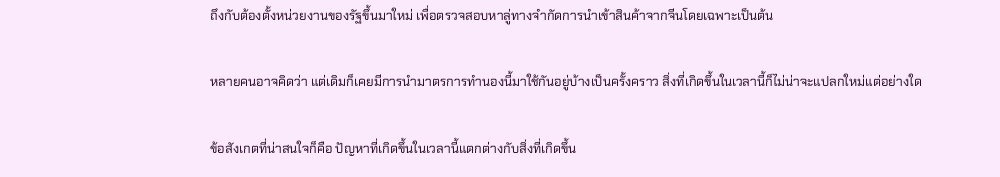ถึงกับต้องตั้งหน่วยงานของรัฐขึ้นมาใหม่ เพื่อตรวจสอบหาลู่ทางจำกัดการนำเข้าสินค้าจากจีนโดยเฉพาะเป็นต้น

หลายคนอาจคิดว่า แต่เดิมก็เคยมีการนำมาตรการทำนองนี้มาใช้กันอยู่บ้างเป็นครั้งคราว สิ่งที่เกิดขึ้นในเวลานี้ก็ไม่น่าจะแปลกใหม่แต่อย่างใด

ข้อสังเกตที่น่าสนใจก็คือ ปัญหาที่เกิดขึ้นในเวลานี้แตกต่างกับสิ่งที่เกิดขึ้น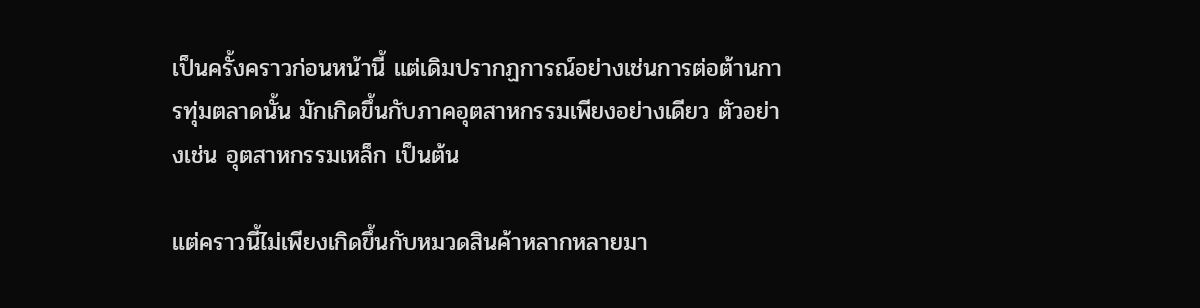เป็นครั้งคราวก่อนหน้านี้ แต่เดิมปรากฏการณ์อย่างเช่นการต่อต้านการทุ่มตลาดนั้น มักเกิดขึ้นกับภาคอุตสาหกรรมเพียงอย่างเดียว ตัวอย่างเช่น อุตสาหกรรมเหล็ก เป็นต้น

แต่คราวนี้ไม่เพียงเกิดขึ้นกับหมวดสินค้าหลากหลายมา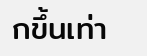กขึ้นเท่า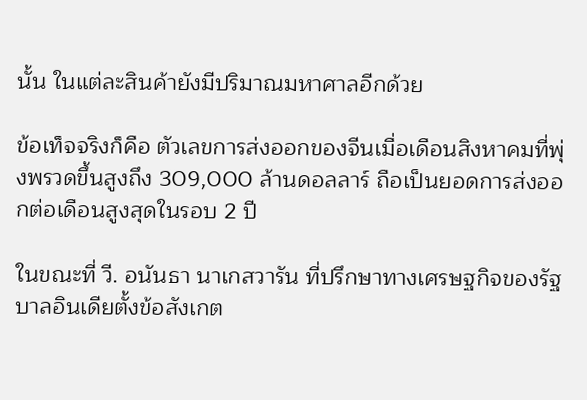นั้น ในแต่ละสินค้ายังมีปริมาณมหาศาลอีกด้วย

ข้อเท็จจริงก็คือ ตัวเลขการส่งออกของจีนเมื่อเดือนสิงหาคมที่พุ่งพรวดขึ้นสูงถึง 309,000 ล้านดอลลาร์ ถือเป็นยอดการส่งออกต่อเดือนสูงสุดในรอบ 2 ปี

ในขณะที่ วี. อนันธา นาเกสวารัน ที่ปรึกษาทางเศรษฐกิจของรัฐบาลอินเดียตั้งข้อสังเกต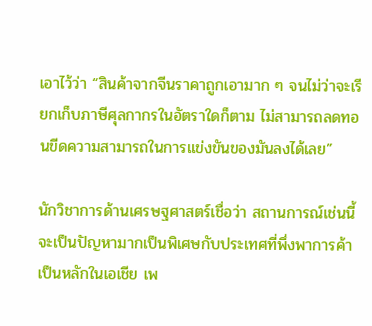เอาไว้ว่า “สินค้าจากจีนราคาถูกเอามาก ๆ จนไม่ว่าจะเรียกเก็บภาษีศุลกากรในอัตราใดก็ตาม ไม่สามารถลดทอนขีดความสามารถในการแข่งขันของมันลงได้เลย”

นักวิชาการด้านเศรษฐศาสตร์เชื่อว่า สถานการณ์เช่นนี้จะเป็นปัญหามากเป็นพิเศษกับประเทศที่พึ่งพาการค้าเป็นหลักในเอเชีย เพ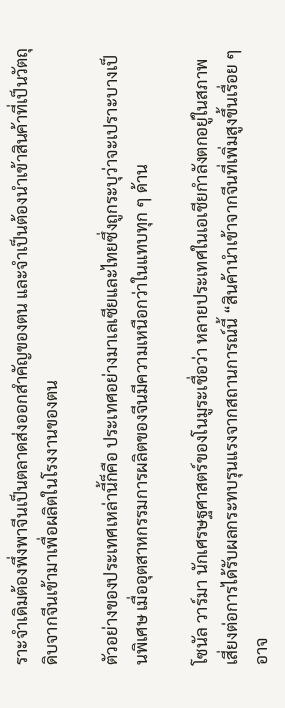ราะจำเดิมต้องพึ่งพาจีนเป็นตลาดส่งออกสำคัญของตน และจำเป็นต้องนำเข้าสินค้าที่เป็นวัตถุดิบจากจีนเข้ามาเพื่อผลิตในโรงงานของตน

ตัวอย่างของประเทศเหล่านี้ก็คือ ประเทศอย่างมาเลเซียและไทยซึ่งถูกระบุว่าจะเปราะบางเป็นพิเศษ เมื่ออุตสาหกรรมการผลิตของจีนมีความเหนือกว่าในแทบทุก ๆ ด้าน

โซนัล วาร์มา นักเศรษฐศาสตร์ของโนมูระเชื่อว่า หลายประเทศในเอเชียกำลังตกอยู่ในสภาพเสี่ยงต่อการได้รับผลกระทบรุนแรงจากสถานการณ์นี้ “สินค้านำเข้าจากจีนที่เพิ่มสูงขึ้นเรื่อย ๆ อาจ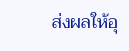ส่งผลให้อุ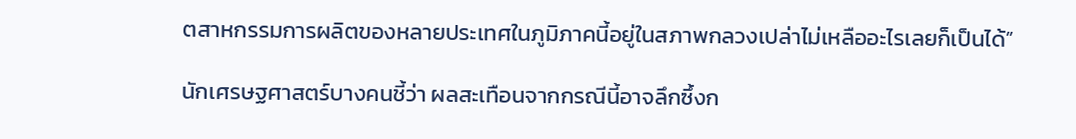ตสาหกรรมการผลิตของหลายประเทศในภูมิภาคนี้อยู่ในสภาพกลวงเปล่าไม่เหลืออะไรเลยก็เป็นได้”

นักเศรษฐศาสตร์บางคนชี้ว่า ผลสะเทือนจากกรณีนี้อาจลึกซึ้งก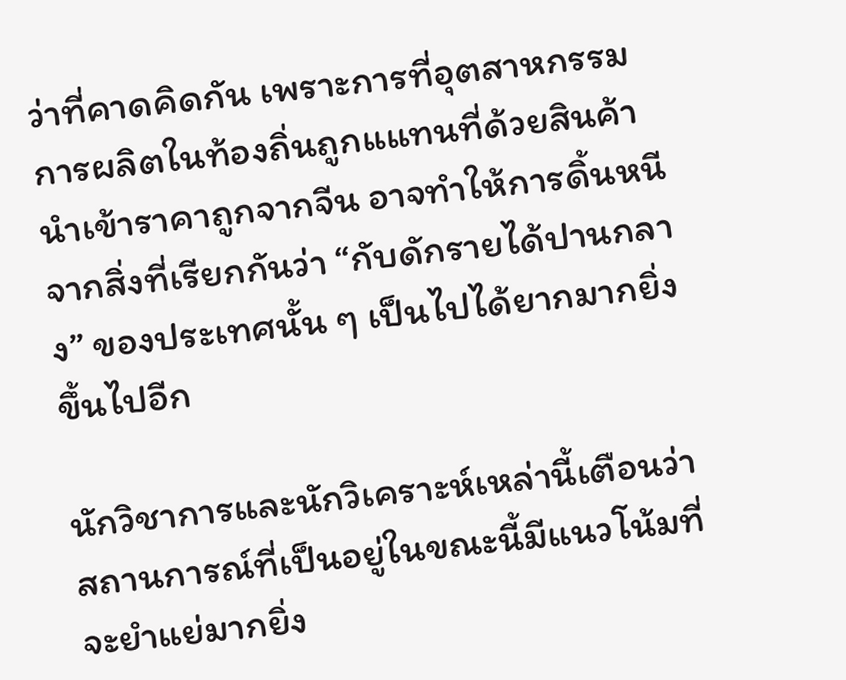ว่าที่คาดคิดกัน เพราะการที่อุตสาหกรรมการผลิตในท้องถิ่นถูกแแทนที่ด้วยสินค้านำเข้าราคาถูกจากจีน อาจทำให้การดิ้นหนีจากสิ่งที่เรียกกันว่า “กับดักรายได้ปานกลาง” ของประเทศนั้น ๆ เป็นไปได้ยากมากยิ่งขึ้นไปอีก

นักวิชาการและนักวิเคราะห์เหล่านี้เตือนว่า สถานการณ์ที่เป็นอยู่ในขณะนี้มีแนวโน้มที่จะยำแย่มากยิ่ง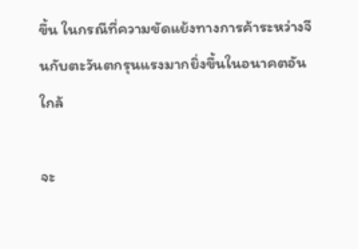ขึ้น ในกรณีที่ความขัดแย้งทางการค้าระหว่างจีนกับตะวันตกรุนแรงมากยิ่งขึ้นในอนาคตอันใกล้

จะ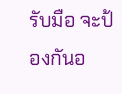รับมือ จะป้องกันอ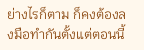ย่างไรก็ตาม ก็คงต้องลงมือทำกันตั้งแต่ตอนนี้